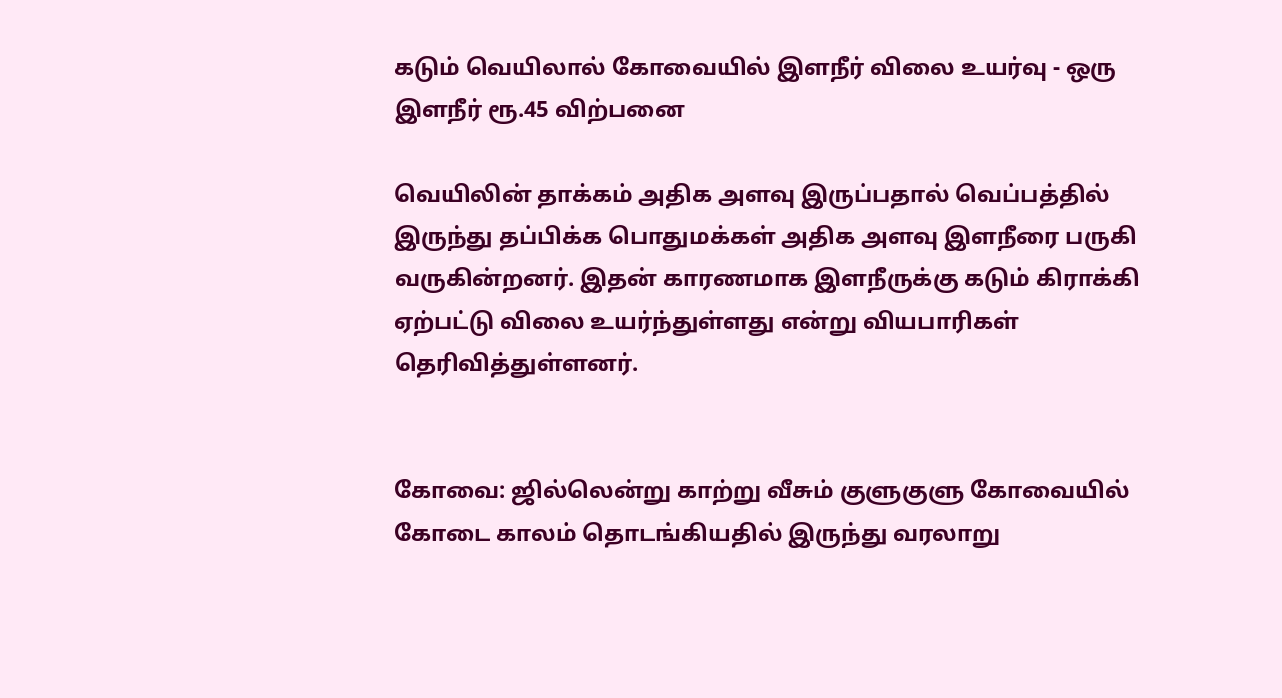கடும் வெயிலால் கோவையில் இளநீர் விலை உயர்வு - ஒரு இளநீர் ரூ.45 விற்பனை

வெயிலின் தாக்கம் அதிக அளவு இருப்பதால் வெப்பத்தில் இருந்து தப்பிக்க பொதுமக்கள் அதிக அளவு இளநீரை பருகி வருகின்றனர். இதன் காரணமாக இளநீருக்கு கடும் கிராக்கி ஏற்பட்டு விலை உயர்ந்துள்ளது என்று வியபாரிகள் தெரிவித்துள்ளனர்.


கோவை: ஜில்லென்று காற்று வீசும் குளுகுளு கோவையில் கோடை காலம் தொடங்கியதில் இருந்து வரலாறு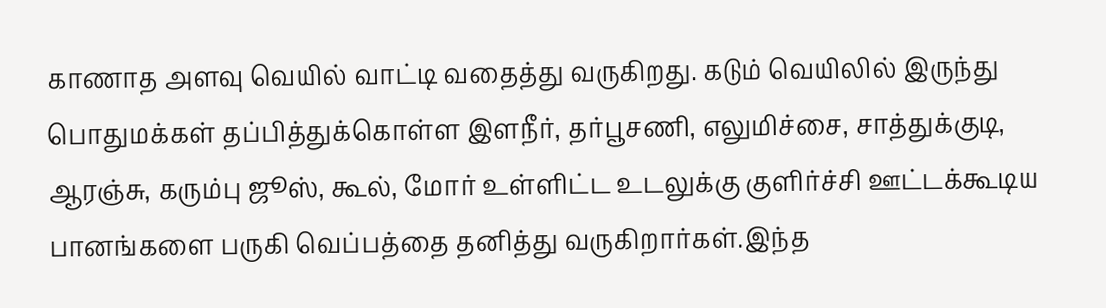காணாத அளவு வெயில் வாட்டி வதைத்து வருகிறது. கடும் வெயிலில் இருந்து பொதுமக்கள் தப்பித்துக்கொள்ள இளநீர், தர்பூசணி, எலுமிச்சை, சாத்துக்குடி, ஆரஞ்சு, கரும்பு ஜூஸ், கூல், மோர் உள்ளிட்ட உடலுக்கு குளிர்ச்சி ஊட்டக்கூடிய பானங்களை பருகி வெப்பத்தை தனித்து வருகிறார்கள்.இந்த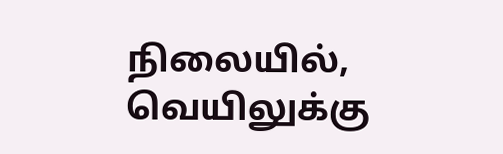நிலையில், வெயிலுக்கு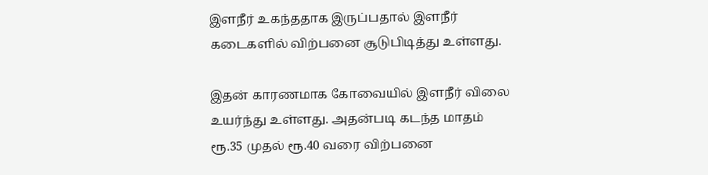இளநீர் உகந்ததாக இருப்பதால் இளநீர் கடைகளில் விற்பனை சூடுபிடித்து உள்ளது.

இதன் காரணமாக கோவையில் இளநீர் விலை உயர்ந்து உள்ளது. அதன்படி கடந்த மாதம் ரூ.35 முதல் ரூ.40 வரை விற்பனை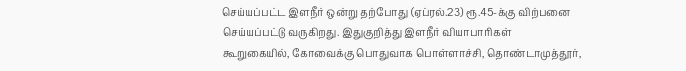செய்யப்பட்ட இளநீர் ஒன்று தற்போது (ஏப்ரல்.23) ரூ.45-க்கு விற்பனை செய்யப்பட்டு வருகிறது. இதுகுறித்து இளநீர் வியாபாரிகள் கூறுகையில், கோவைக்கு பொதுவாக பொள்ளாச்சி, தொண்டாமுத்தூர்,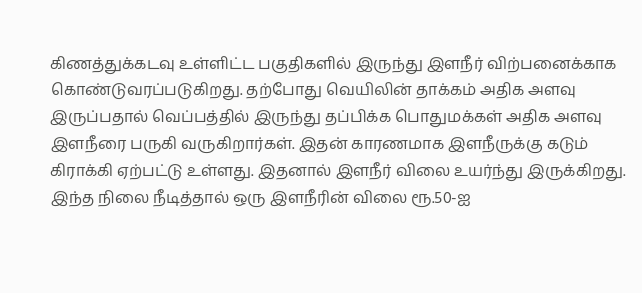கிணத்துக்கடவு உள்ளிட்ட பகுதிகளில் இருந்து இளநீர் விற்பனைக்காக கொண்டுவரப்படுகிறது. தற்போது வெயிலின் தாக்கம் அதிக அளவு இருப்பதால் வெப்பத்தில் இருந்து தப்பிக்க பொதுமக்கள் அதிக அளவு இளநீரை பருகி வருகிறார்கள். இதன் காரணமாக இளநீருக்கு கடும் கிராக்கி ஏற்பட்டு உள்ளது. இதனால் இளநீர் விலை உயர்ந்து இருக்கிறது. இந்த நிலை நீடித்தால் ஒரு இளநீரின் விலை ரூ.50-ஐ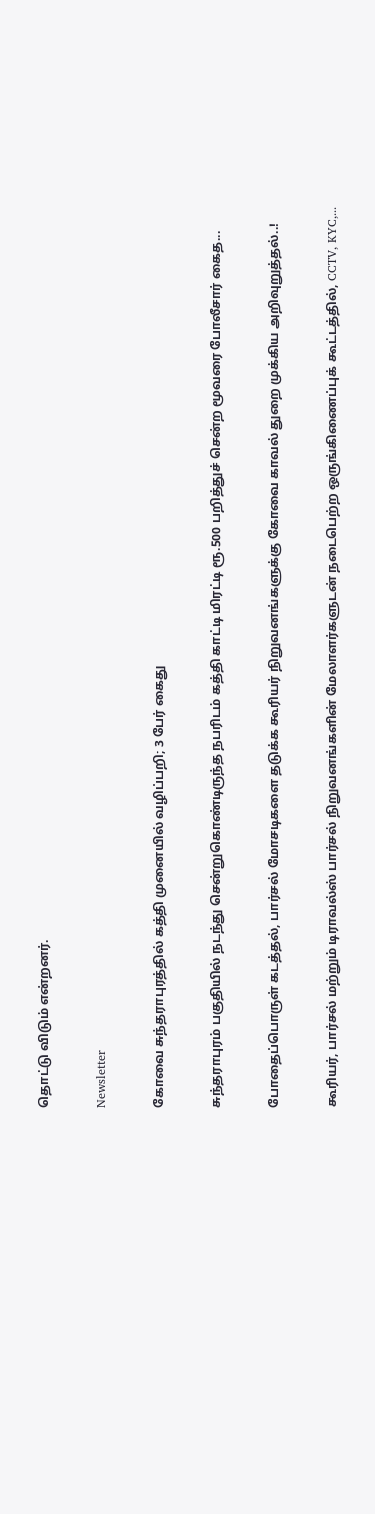தொட்டு விடும் என்றனர்.

Newsletter

கோவை சுந்தராபுரத்தில் கத்தி முனையில் வழிப்பறி; 3 பேர் கைது

சுந்தராபுரம் பகுதியில் நடந்து சென்றுகொண்டிருந்த நபரிடம் கத்தி காட்டி மிரட்டி ரூ.500 பறித்துச் சென்ற மூவரை போலீசார் கைத...

போதைப்பொருள் கடத்தல், பார்சல் மோசடிகளை தடுக்க கூரியர் நிறுவனங்களுக்கு கோவை காவல் துறை முக்கிய அறிவுறுத்தல்..!

கூரியர், பார்சல் மற்றும் டிராவல்ஸ் பார்சல் நிறுவனங்களின் மேலாளர்களுடன் நடைபெற்ற ஒருங்கிணைப்புக் கூட்டத்தில், CCTV, KYC,...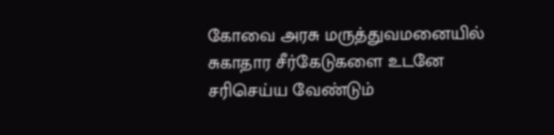கோவை அரசு மருத்துவமனையில் சுகாதார சீர்கேடுகளை உடனே சரிசெய்ய வேண்டும்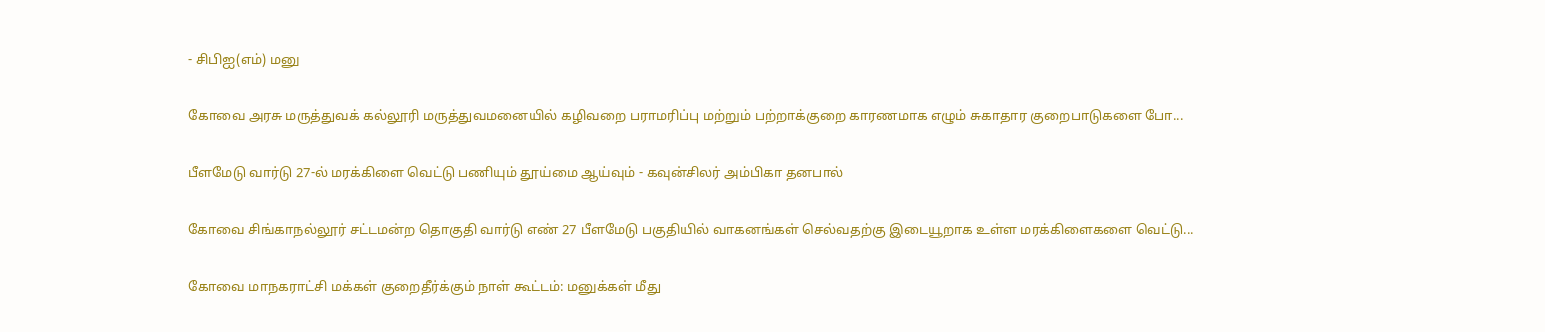- சிபிஐ(எம்) மனு

கோவை அரசு மருத்துவக் கல்லூரி மருத்துவமனையில் கழிவறை பராமரிப்பு மற்றும் பற்றாக்குறை காரணமாக எழும் சுகாதார குறைபாடுகளை போ...

பீளமேடு வார்டு 27-ல் மரக்கிளை வெட்டு பணியும் தூய்மை ஆய்வும் - கவுன்சிலர் அம்பிகா தனபால்

கோவை சிங்காநல்லூர் சட்டமன்ற தொகுதி வார்டு எண் 27 பீளமேடு பகுதியில் வாகனங்கள் செல்வதற்கு இடையூறாக உள்ள மரக்கிளைகளை வெட்டு...

கோவை மாநகராட்சி மக்கள் குறைதீர்க்கும் நாள் கூட்டம்: மனுக்கள் மீது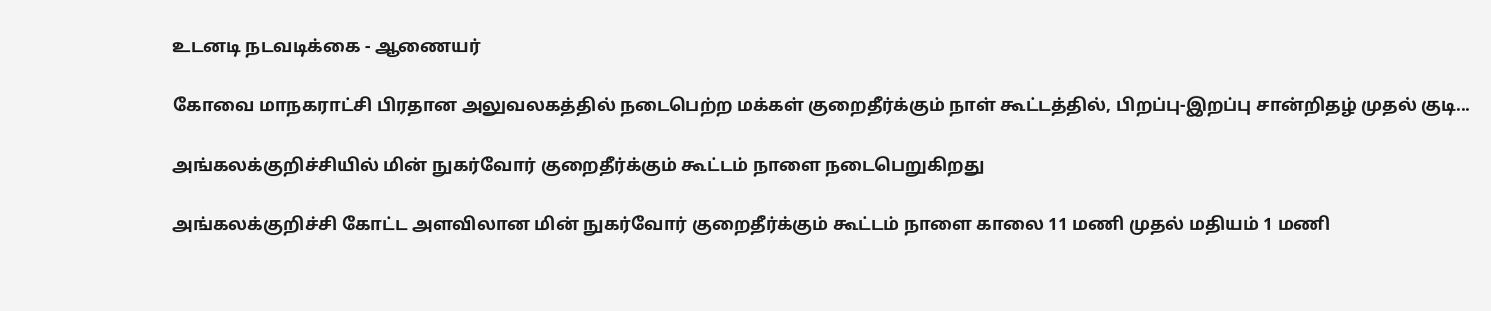உடனடி நடவடிக்கை - ஆணையர்

கோவை மாநகராட்சி பிரதான அலுவலகத்தில் நடைபெற்ற மக்கள் குறைதீர்க்கும் நாள் கூட்டத்தில், பிறப்பு-இறப்பு சான்றிதழ் முதல் குடி...

அங்கலக்குறிச்சியில் மின் நுகர்வோர் குறைதீர்க்கும் கூட்டம் நாளை நடைபெறுகிறது

அங்கலக்குறிச்சி கோட்ட அளவிலான மின் நுகர்வோர் குறைதீர்க்கும் கூட்டம் நாளை காலை 11 மணி முதல் மதியம் 1 மணி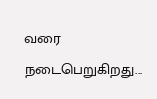வரை நடைபெறுகிறது...